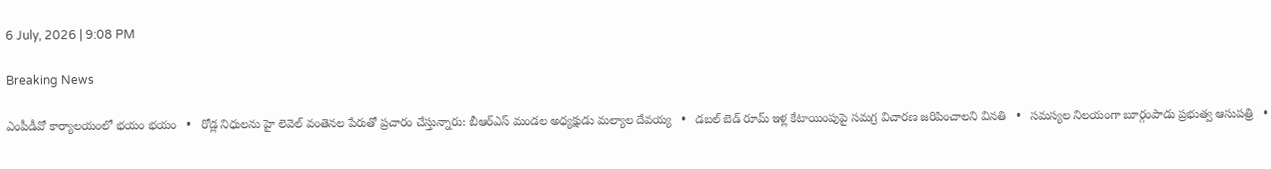6 July, 2026 | 9:08 PM

Breaking News

ఎంపీడీవో కార్యాలయంలో భయం భయం   •   రోడ్ల నిధులను హై లెవెల్ వంతెనల పేరుతో ప్రచారం చేస్తున్నారు: బీఆర్ఎస్ మండల అధ్యక్షుడు మల్యాల దేవయ్య   •   డబల్ బెడ్ రూమ్ ఇళ్ల కేటాయింపుపై సమగ్ర విచారణ జరిపించాలని వినతి   •   సమస్యల నిలయంగా బూర్గంపాడు ప్రభుత్వ ఆసుపత్రి   •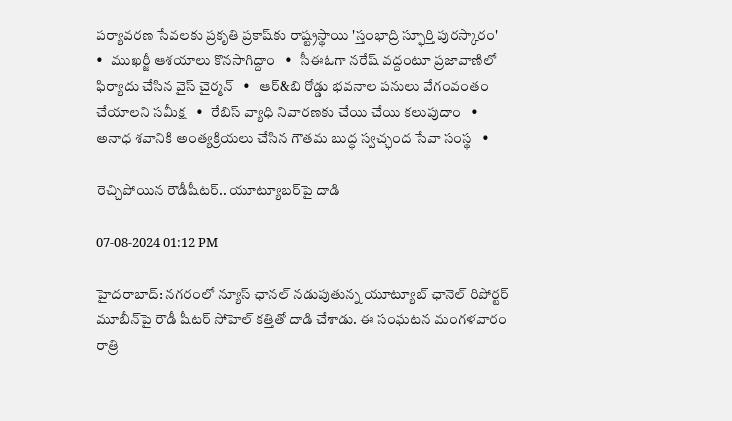పర్యావరణ సేవలకు ప్రకృతి ప్రకాష్‌కు రాష్ట్రస్థాయి 'స్తంభాద్రి స్ఫూర్తి పురస్కారం'   •   ముఖర్జీ ఆశయాలు కొనసాగిద్దాం   •   సీఈఓగా నరేష్ వద్దంటూ ప్రజావాణిలో ఫిర్యాదు చేసిన వైస్ చైర్మన్   •   ఆర్&బి రోడ్డు భవనాల పనులు వేగంవంతం చేయాలని సమీక్ష   •   రేబిస్ వ్యాధి నివారణకు చేయి చేయి కలుపుదాం   •   అనాధ శవానికి అంత్యక్రియలు చేసిన గౌతమ బుద్ధ స్వచ్ఛంద సేవా సంస్థ   •

రెచ్చిపోయిన రౌడీషీటర్‌.. యూట్యూబర్‌పై దాడి

07-08-2024 01:12 PM

హైదరాబాద్: నగరంలో న్యూస్ ఛానల్ నడుపుతున్న యూట్యూబ్‌ ఛానెల్‌ రిపోర్టర్‌ మూబీన్‌పై రౌడీ షీటర్ సోహెల్ కత్తితో దాడి చేశాడు. ఈ సంఘటన మంగళవారం రాత్రి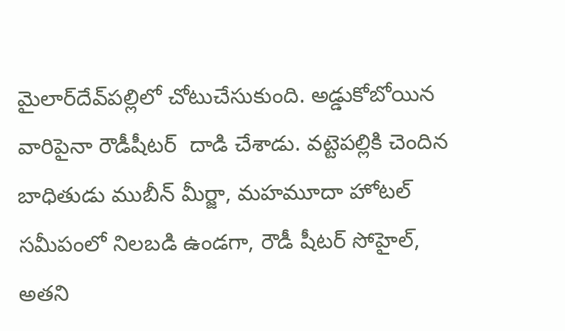మైలార్‌దేవ్‌పల్లిలో చోటుచేసుకుంది. అడ్డుకోబోయిన వారిపైనా రౌడీషీటర్‌  దాడి చేశాడు. వట్టెపల్లికి చెందిన బాధితుడు ముబీన్ మీర్జా, మహమూదా హోటల్ సమీపంలో నిలబడి ఉండగా, రౌడీ షీటర్ సోహైల్, అతని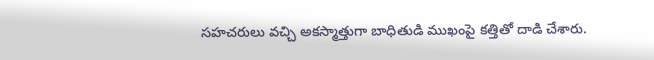సహచరులు వచ్చి అకస్మాత్తుగా బాధితుడి ముఖంపై కత్తితో దాడి చేశారు.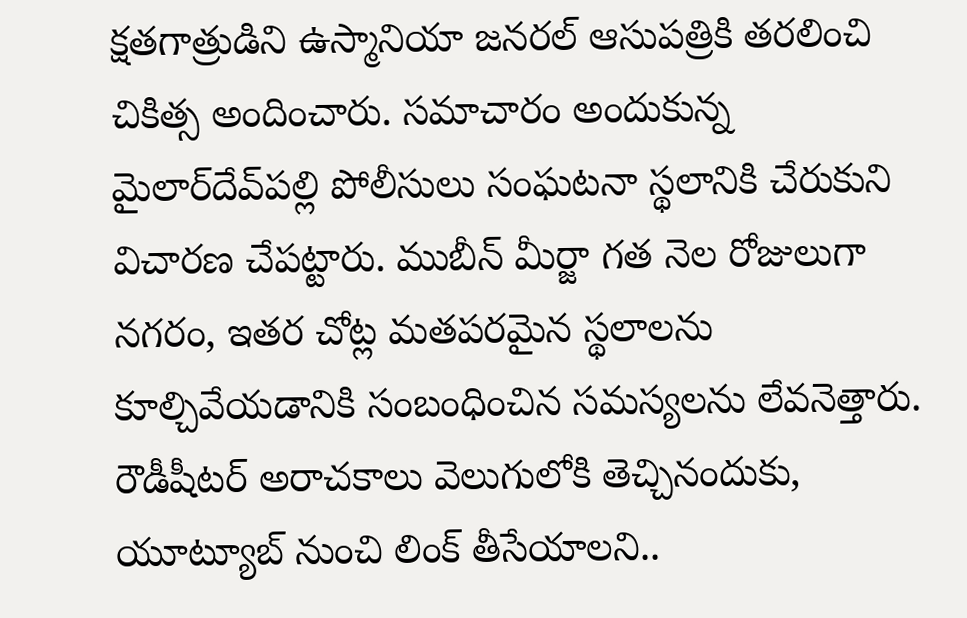క్షతగాత్రుడిని ఉస్మానియా జనరల్ ఆసుపత్రికి తరలించి చికిత్స అందించారు. సమాచారం అందుకున్న మైలార్‌దేవ్‌పల్లి పోలీసులు సంఘటనా స్థలానికి చేరుకుని విచారణ చేపట్టారు. ముబీన్ మీర్జా గత నెల రోజులుగా నగరం, ఇతర చోట్ల మతపరమైన స్థలాలను కూల్చివేయడానికి సంబంధించిన సమస్యలను లేవనెత్తారు. రౌడీషీటర్‌ అరాచకాలు వెలుగులోకి తెచ్చినందుకు, యూట్యూబ్‌ నుంచి లింక్‌ తీసేయాలని..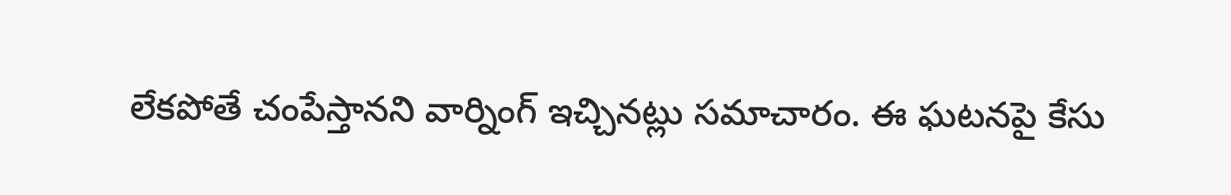లేకపోతే చంపేస్తానని వార్నింగ్‌ ఇచ్చినట్లు సమాచారం. ఈ ఘటనపై కేసు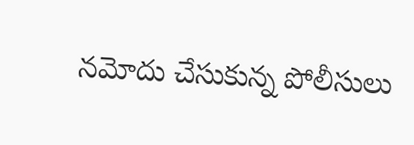నమోదు చేసుకున్న పోలీసులు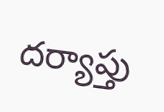దర్యాప్తు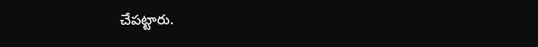చేపట్టారు.